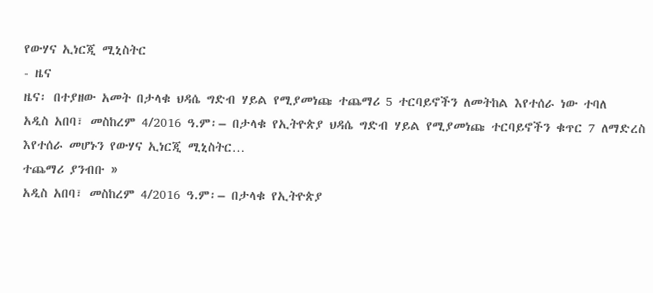የውሃና ኢነርጂ ሚኒስትር
- ዜና
ዜና፡ በተያዘው አመት በታላቁ ህዳሴ ግድብ ሃይል የሚያመነጩ ተጨማሪ 5 ተርባይኖችን ለመትከል እየተሰራ ነው ተባለ
አዲስ አበባ፣ መስከረም 4/2016 ዓ.ም፡– በታላቁ የኢትዮጵያ ህዳሴ ግድብ ሃይል የሚያመነጩ ተርባይኖችን ቁጥር 7 ለማድረስ እየተሰራ መሆኑን የውሃና ኢነርጂ ሚኒስትር…
ተጨማሪ ያንብቡ »
አዲስ አበባ፣ መስከረም 4/2016 ዓ.ም፡– በታላቁ የኢትዮጵያ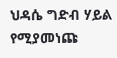ህዳሴ ግድብ ሃይል የሚያመነጩ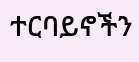ተርባይኖችን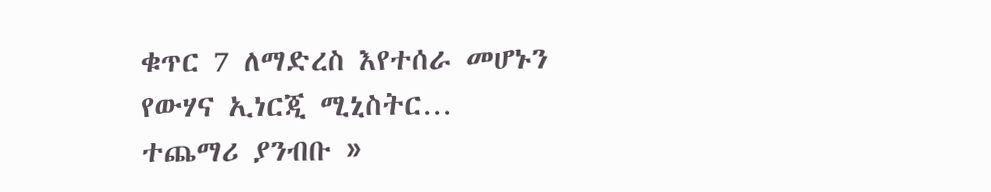ቁጥር 7 ለማድረስ እየተሰራ መሆኑን የውሃና ኢነርጂ ሚኒስትር…
ተጨማሪ ያንብቡ »